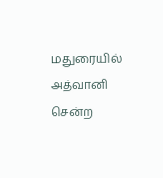மதுரையில் அத்வானி சென்ற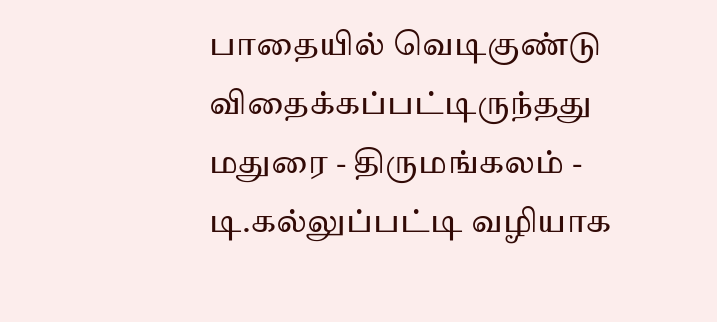பாதையில் வெடிகுண்டு விதைக்கப்பட்டிருந்தது
மதுரை - திருமங்கலம் - டி.கல்லுப்பட்டி வழியாக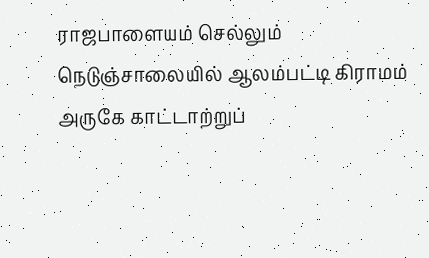ராஜபாளையம் செல்லும் நெடுஞ்சாலையில் ஆலம்பட்டி கிராமம் அருகே காட்டாற்றுப்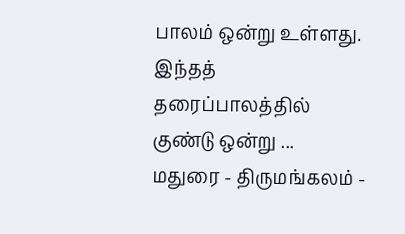பாலம் ஒன்று உள்ளது. இந்தத் தரைப்பாலத்தில் குண்டு ஒன்று ...
மதுரை - திருமங்கலம் -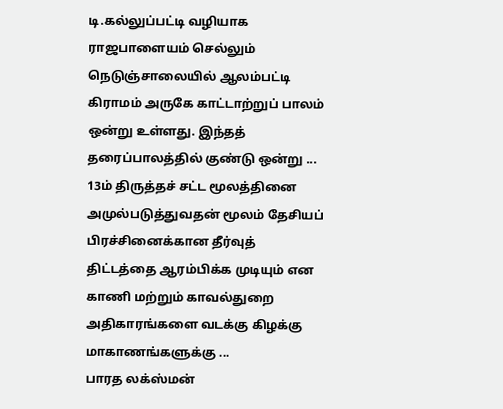டி.கல்லுப்பட்டி வழியாக ராஜபாளையம் செல்லும் நெடுஞ்சாலையில் ஆலம்பட்டி கிராமம் அருகே காட்டாற்றுப் பாலம் ஒன்று உள்ளது. இந்தத் தரைப்பாலத்தில் குண்டு ஒன்று ...
13ம் திருத்தச் சட்ட மூலத்தினை அமுல்படுத்துவதன் மூலம் தேசியப் பிரச்சினைக்கான தீர்வுத் திட்டத்தை ஆரம்பிக்க முடியும் என காணி மற்றும் காவல்துறை அதிகாரங்களை வடக்கு கிழக்கு மாகாணங்களுக்கு ...
பாரத லக்ஸ்மன்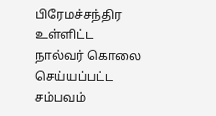பிரேமச்சந்திர உள்ளிட்ட நால்வர் கொலை செய்யப்பட்ட சம்பவம்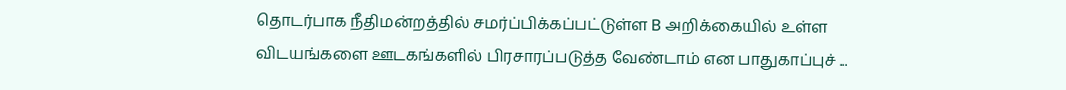தொடர்பாக நீதிமன்றத்தில் சமர்ப்பிக்கப்பட்டுள்ள B அறிக்கையில் உள்ள விடயங்களை ஊடகங்களில் பிரசாரப்படுத்த வேண்டாம் என பாதுகாப்புச் ...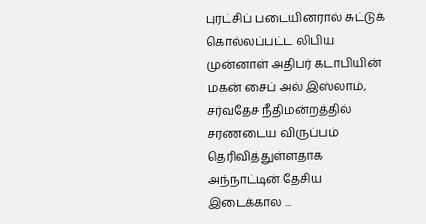புரட்சிப் படையினரால் சுட்டுக் கொல்லப்பட்ட லிபிய முன்னாள் அதிபர் கடாபியின் மகன் சைப் அல் இஸ்லாம், சர்வதேச நீதிமன்றத்தில் சரணடைய விருப்பம் தெரிவித்துள்ளதாக அந்நாட்டின் தேசிய இடைக்கால ...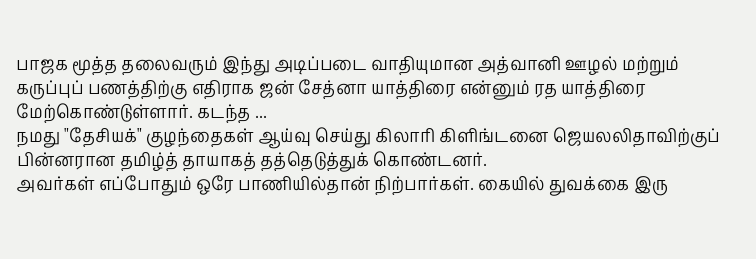பாஜக மூத்த தலைவரும் இந்து அடிப்படை வாதியுமான அத்வானி ஊழல் மற்றும் கருப்புப் பணத்திற்கு எதிராக ஜன் சேத்னா யாத்திரை என்னும் ரத யாத்திரை மேற்கொண்டுள்ளார். கடந்த ...
நமது "தேசியக்" குழந்தைகள் ஆய்வு செய்து கிலாரி கிளிங்டனை ஜெயலலிதாவிற்குப் பின்னரான தமிழ்த் தாயாகத் தத்தெடுத்துக் கொண்டனர்.
அவர்கள் எப்போதும் ஒரே பாணியில்தான் நிற்பார்கள். கையில் துவக்கை இரு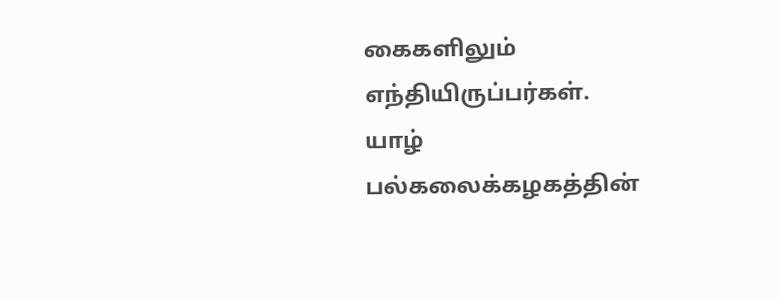கைகளிலும் எந்தியிருப்பர்கள்.
யாழ் பல்கலைக்கழகத்தின்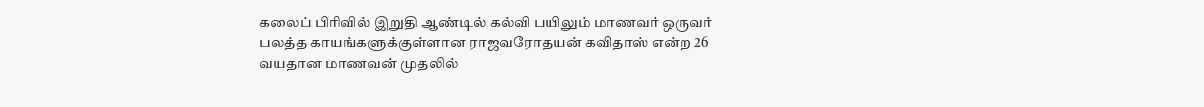கலைப் பிரிவில் இறுதி ஆண்டில் கல்வி பயிலும் மாணவர் ஒருவர் பலத்த காயங்களுக்குள்ளான ராஜவரோதயன் கவிதாஸ் என்ற 26 வயதான மாணவன் முதலில்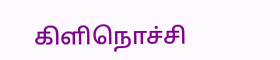கிளிநொச்சி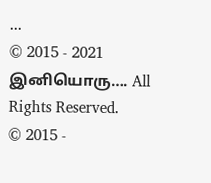...
© 2015 - 2021 இனியொரு…. All Rights Reserved.
© 2015 -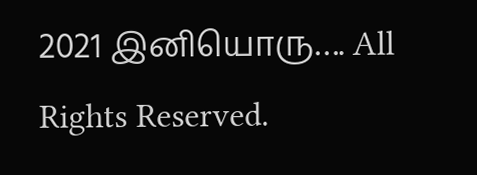2021 இனியொரு…. All Rights Reserved.